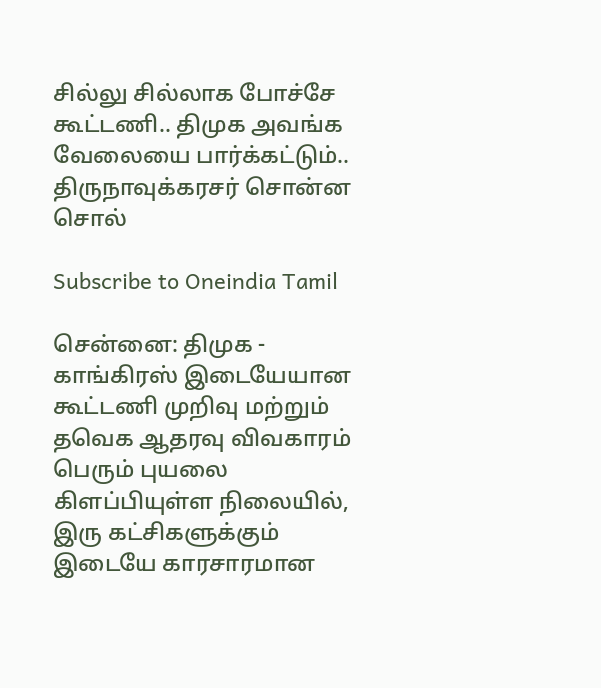சில்லு சில்லாக போச்சே கூட்டணி.. திமுக அவங்க வேலையை பார்க்கட்டும்.. திருநாவுக்கரசர் சொன்ன சொல்

Subscribe to Oneindia Tamil

சென்னை: திமுக - காங்கிரஸ் இடையேயான கூட்டணி முறிவு மற்றும் தவெக ஆதரவு விவகாரம் பெரும் புயலை கிளப்பியுள்ள நிலையில், இரு கட்சிகளுக்கும் இடையே காரசாரமான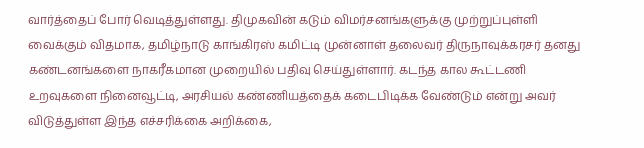வார்த்தைப் போர் வெடித்துள்ளது. திமுகவின் கடும் விமர்சனங்களுக்கு முற்றுப்புள்ளி வைக்கும் விதமாக, தமிழ்நாடு காங்கிரஸ் கமிட்டி முன்னாள் தலைவர் திருநாவுக்கரசர் தனது கண்டனங்களை நாகரீகமான முறையில் பதிவு செய்துள்ளார். கடந்த கால கூட்டணி உறவுகளை நினைவூட்டி, அரசியல் கண்ணியத்தைக் கடைபிடிக்க வேண்டும் என்று அவர் விடுத்துள்ள இந்த எச்சரிக்கை அறிக்கை,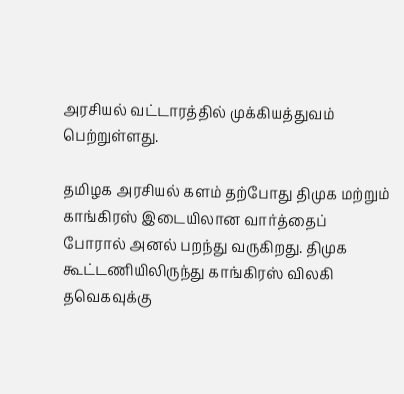அரசியல் வட்டாரத்தில் முக்கியத்துவம் பெற்றுள்ளது.

தமிழக அரசியல் களம் தற்போது திமுக மற்றும் காங்கிரஸ் இடையிலான வார்த்தைப் போரால் அனல் பறந்து வருகிறது. திமுக கூட்டணியிலிருந்து காங்கிரஸ் விலகி தவெகவுக்கு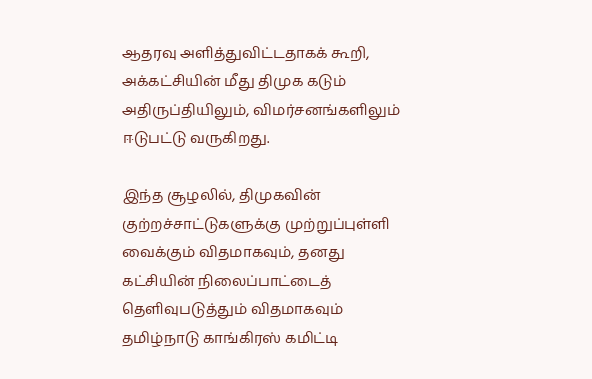ஆதரவு அளித்துவிட்டதாகக் கூறி, அக்கட்சியின் மீது திமுக கடும் அதிருப்தியிலும், விமர்சனங்களிலும் ஈடுபட்டு வருகிறது.

இந்த சூழலில், திமுகவின் குற்றச்சாட்டுகளுக்கு முற்றுப்புள்ளி வைக்கும் விதமாகவும், தனது கட்சியின் நிலைப்பாட்டைத் தெளிவுபடுத்தும் விதமாகவும் தமிழ்நாடு காங்கிரஸ் கமிட்டி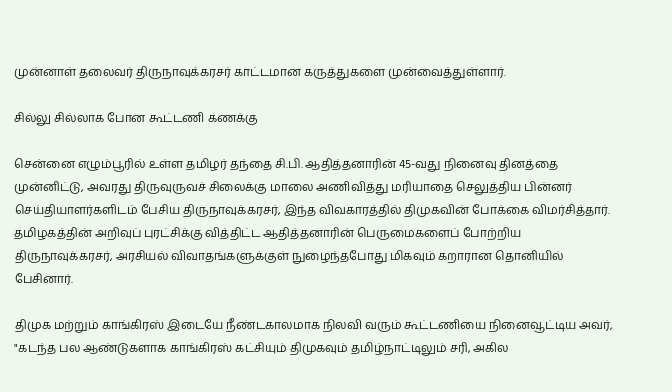முன்னாள் தலைவர் திருநாவுக்கரசர் காட்டமான கருத்துகளை முன்வைத்துள்ளார்.

சில்லு சில்லாக போன கூட்டணி கணக்கு

சென்னை எழும்பூரில் உள்ள தமிழர் தந்தை சி.பி. ஆதித்தனாரின் 45-வது நினைவு தினத்தை முன்னிட்டு, அவரது திருவுருவச் சிலைக்கு மாலை அணிவித்து மரியாதை செலுத்திய பின்னர் செய்தியாளர்களிடம் பேசிய திருநாவுக்கரசர், இந்த விவகாரத்தில் திமுகவின் போக்கை விமர்சித்தார். தமிழகத்தின் அறிவுப் புரட்சிக்கு வித்திட்ட ஆதித்தனாரின் பெருமைகளைப் போற்றிய திருநாவுக்கரசர், அரசியல் விவாதங்களுக்குள் நுழைந்தபோது மிகவும் கறாரான தொனியில் பேசினார்.

திமுக மற்றும் காங்கிரஸ் இடையே நீண்டகாலமாக நிலவி வரும் கூட்டணியை நினைவூட்டிய அவர், "கடந்த பல ஆண்டுகளாக காங்கிரஸ் கட்சியும் திமுகவும் தமிழ்நாட்டிலும் சரி, அகில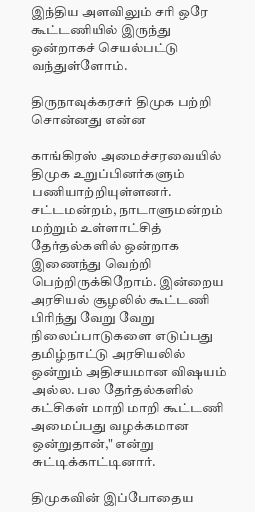இந்திய அளவிலும் சரி ஒரே கூட்டணியில் இருந்து ஒன்றாகச் செயல்பட்டு வந்துள்ளோம்.

திருநாவுக்கரசர் திமுக பற்றி சொன்னது என்ன

காங்கிரஸ் அமைச்சரவையில் திமுக உறுப்பினர்களும் பணியாற்றியுள்ளனர். சட்டமன்றம், நாடாளுமன்றம் மற்றும் உள்ளாட்சித் தேர்தல்களில் ஒன்றாக இணைந்து வெற்றி பெற்றிருக்கிறோம். இன்றைய அரசியல் சூழலில் கூட்டணி பிரிந்து வேறு வேறு நிலைப்பாடுகளை எடுப்பது தமிழ்நாட்டு அரசியலில் ஒன்றும் அதிசயமான விஷயம் அல்ல. பல தேர்தல்களில் கட்சிகள் மாறி மாறி கூட்டணி அமைப்பது வழக்கமான ஒன்றுதான்," என்று சுட்டிக்காட்டினார்.

திமுகவின் இப்போதைய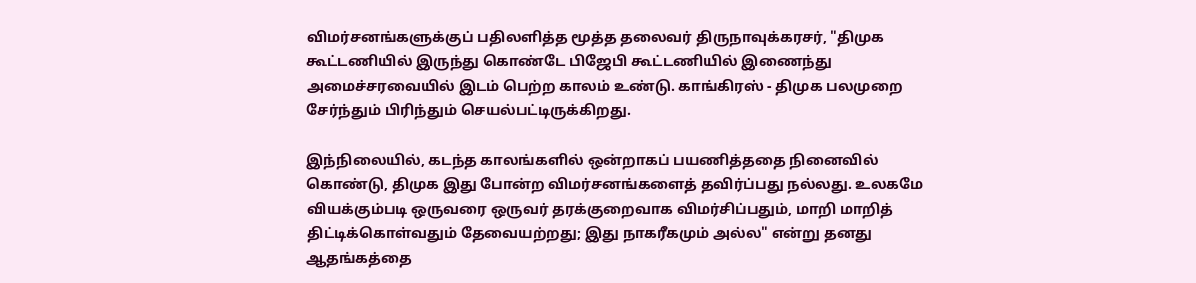விமர்சனங்களுக்குப் பதிலளித்த மூத்த தலைவர் திருநாவுக்கரசர், "திமுக கூட்டணியில் இருந்து கொண்டே பிஜேபி கூட்டணியில் இணைந்து அமைச்சரவையில் இடம் பெற்ற காலம் உண்டு. காங்கிரஸ் - திமுக பலமுறை சேர்ந்தும் பிரிந்தும் செயல்பட்டிருக்கிறது.

இந்நிலையில், கடந்த காலங்களில் ஒன்றாகப் பயணித்ததை நினைவில் கொண்டு, திமுக இது போன்ற விமர்சனங்களைத் தவிர்ப்பது நல்லது. உலகமே வியக்கும்படி ஒருவரை ஒருவர் தரக்குறைவாக விமர்சிப்பதும், மாறி மாறித் திட்டிக்கொள்வதும் தேவையற்றது; இது நாகரீகமும் அல்ல" என்று தனது ஆதங்கத்தை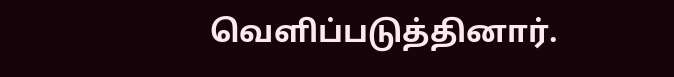வெளிப்படுத்தினார்.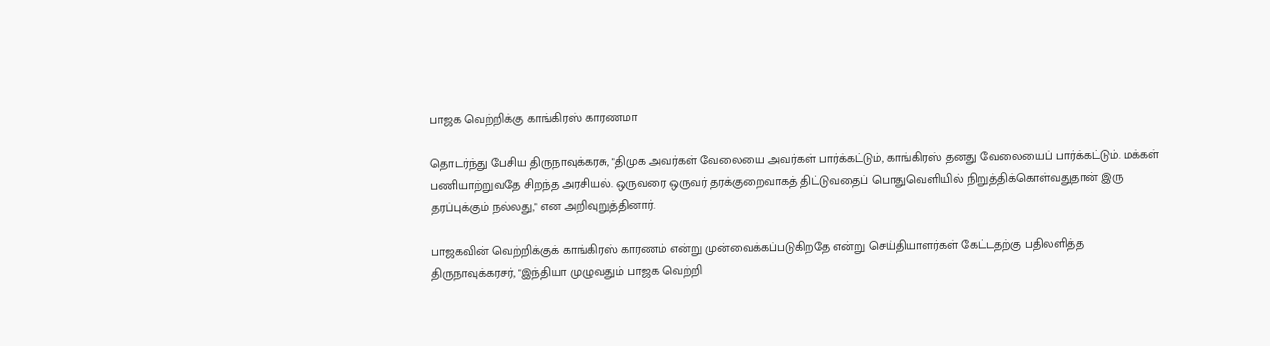பாஜக வெற்றிக்கு காங்கிரஸ் காரணமா

தொடர்ந்து பேசிய திருநாவுக்கரசு, "திமுக அவர்கள் வேலையை அவர்கள் பார்க்கட்டும், காங்கிரஸ் தனது வேலையைப் பார்க்கட்டும். மக்கள் பணியாற்றுவதே சிறந்த அரசியல். ஒருவரை ஒருவர் தரக்குறைவாகத் திட்டுவதைப் பொதுவெளியில் நிறுத்திக்கொள்வதுதான் இரு தரப்புக்கும் நல்லது," என அறிவுறுத்தினார்.

பாஜகவின் வெற்றிக்குக் காங்கிரஸ் காரணம் என்று முன்வைக்கப்படுகிறதே என்று செய்தியாளர்கள் கேட்டதற்கு பதிலளித்த திருநாவுக்கரசர், "இந்தியா முழுவதும் பாஜக வெற்றி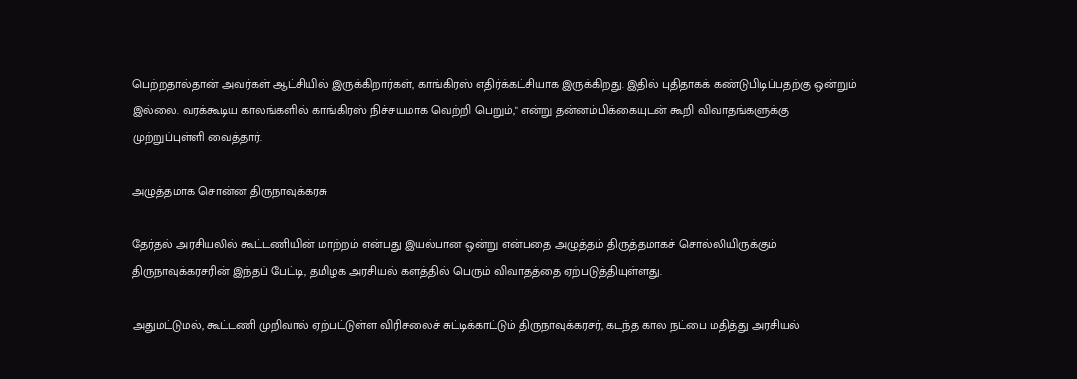பெற்றதால்தான் அவர்கள் ஆட்சியில் இருக்கிறார்கள், காங்கிரஸ் எதிர்க்கட்சியாக இருக்கிறது. இதில் புதிதாகக் கண்டுபிடிப்பதற்கு ஒன்றும் இல்லை. வரக்கூடிய காலங்களில் காங்கிரஸ் நிச்சயமாக வெற்றி பெறும்," என்று தன்னம்பிக்கையுடன் கூறி விவாதங்களுக்கு முற்றுப்புள்ளி வைத்தார்.

அழுத்தமாக சொன்ன திருநாவுக்கரசு

தேர்தல் அரசியலில் கூட்டணியின் மாற்றம் என்பது இயல்பான ஒன்று என்பதை அழுத்தம் திருத்தமாகச் சொல்லியிருக்கும் திருநாவுக்கரசரின் இந்தப் பேட்டி, தமிழக அரசியல் களத்தில் பெரும் விவாதத்தை ஏற்படுத்தியுள்ளது.

அதுமட்டுமல், கூட்டணி முறிவால் ஏற்பட்டுள்ள விரிசலைச் சுட்டிக்காட்டும் திருநாவுக்கரசர், கடந்த கால நட்பை மதித்து அரசியல்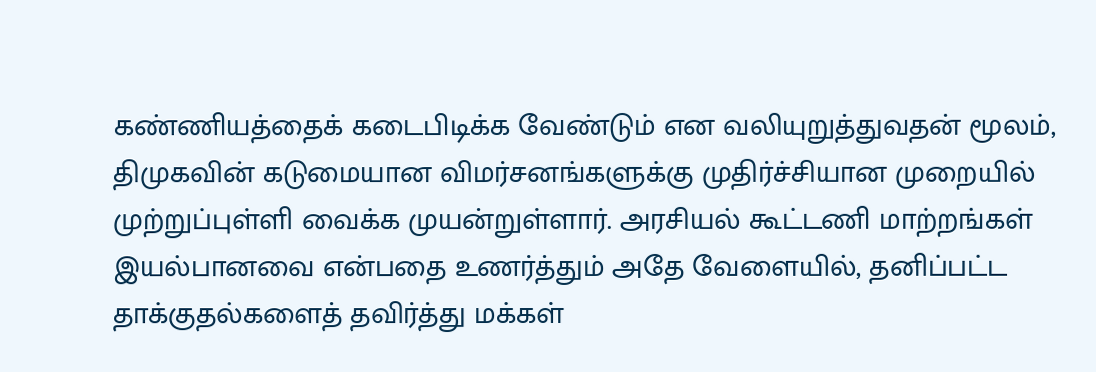கண்ணியத்தைக் கடைபிடிக்க வேண்டும் என வலியுறுத்துவதன் மூலம், திமுகவின் கடுமையான விமர்சனங்களுக்கு முதிர்ச்சியான முறையில் முற்றுப்புள்ளி வைக்க முயன்றுள்ளார். அரசியல் கூட்டணி மாற்றங்கள் இயல்பானவை என்பதை உணர்த்தும் அதே வேளையில், தனிப்பட்ட தாக்குதல்களைத் தவிர்த்து மக்கள்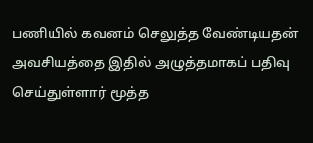பணியில் கவனம் செலுத்த வேண்டியதன் அவசியத்தை இதில் அழுத்தமாகப் பதிவு செய்துள்ளார் மூத்த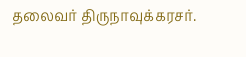தலைவர் திருநாவுக்கரசர்.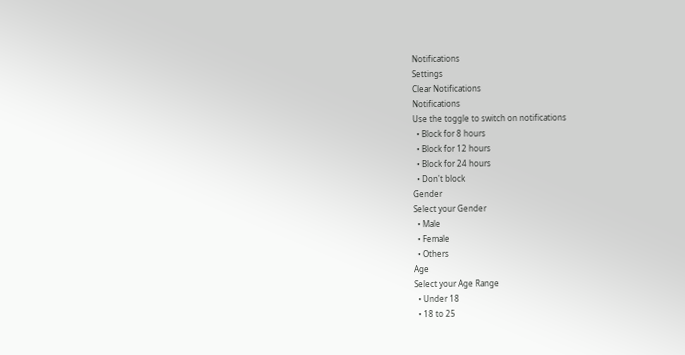Notifications
Settings
Clear Notifications
Notifications
Use the toggle to switch on notifications
  • Block for 8 hours
  • Block for 12 hours
  • Block for 24 hours
  • Don't block
Gender
Select your Gender
  • Male
  • Female
  • Others
Age
Select your Age Range
  • Under 18
  • 18 to 25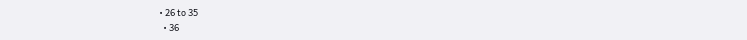• 26 to 35
  • 36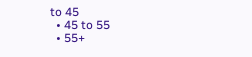to 45
  • 45 to 55
  • 55+